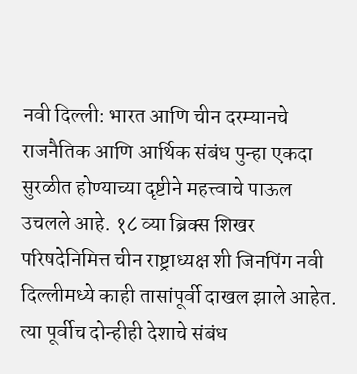नवी दिल्ली: भारत आणि चीन दरम्यानचे राजनैतिक आणि आर्थिक संबंध पुन्हा एकदा सुरळीत होण्याच्या दृष्टीने महत्त्वाचे पाऊल उचलले आहे. १८ व्या ब्रिक्स शिखर परिषदेनिमित्त चीन राष्ट्राध्यक्ष शी जिनपिंग नवी दिल्लीमध्ये काही तासांपूर्वी दाखल झाले आहेत. त्या पूर्वीच दोन्हीही देशाचे संबंध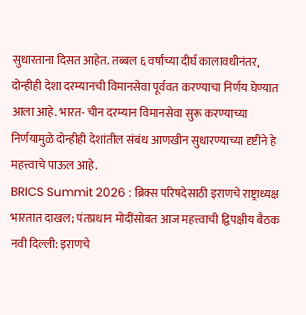सुधारताना दिसत आहेत. तब्बल ६ वर्षांच्या दीर्घ कालावधीनंतर, दोन्हीही देशा दरम्यानची विमानसेवा पूर्ववत करण्याचा निर्णय घेण्यात आला आहे. भारत- चीन दरम्यान विमानसेवा सुरू करण्याच्या निर्णयामुळे दोन्हीही देशांतील संबंध आणखीन सुधारण्याच्या दृष्टीने हे महत्त्वाचे पाऊल आहे.
BRICS Summit 2026 : ब्रिक्स परिषदेसाठी इराणचे राष्ट्राध्यक्ष भारतात दाखल; पंतप्रधान मोदींसोबत आज महत्त्वाची द्विपक्षीय बैठक
नवी दिल्ली: इराणचे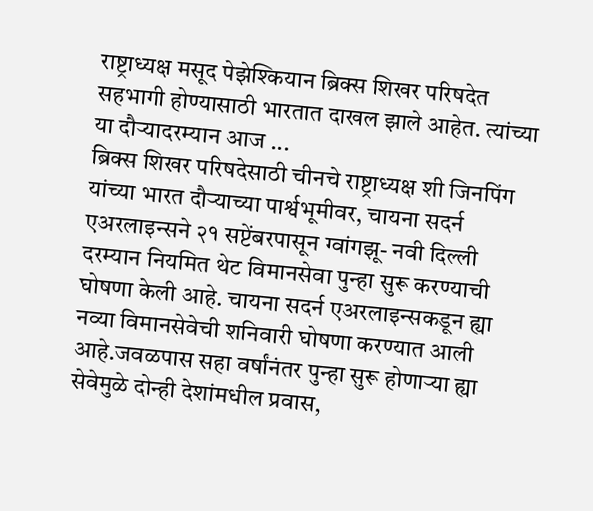राष्ट्राध्यक्ष मसूद पेझेश्कियान ब्रिक्स शिखर परिषदेत सहभागी होण्यासाठी भारतात दाखल झाले आहेत. त्यांच्या या दौऱ्यादरम्यान आज ...
ब्रिक्स शिखर परिषदेसाठी चीनचे राष्ट्राध्यक्ष शी जिनपिंग यांच्या भारत दौऱ्याच्या पार्श्वभूमीवर, चायना सदर्न एअरलाइन्सने २१ सप्टेंबरपासून ग्वांगझू- नवी दिल्ली दरम्यान नियमित थेट विमानसेवा पुन्हा सुरू करण्याची घोषणा केली आहे. चायना सदर्न एअरलाइन्सकडून ह्या नव्या विमानसेवेची शनिवारी घोषणा करण्यात आली आहे.जवळपास सहा वर्षांनंतर पुन्हा सुरू होणाऱ्या ह्या सेवेमुळे दोन्ही देशांमधील प्रवास,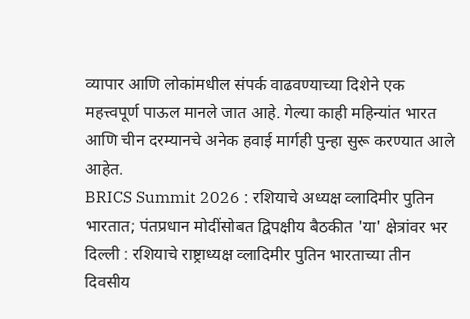व्यापार आणि लोकांमधील संपर्क वाढवण्याच्या दिशेने एक महत्त्वपूर्ण पाऊल मानले जात आहे. गेल्या काही महिन्यांत भारत आणि चीन दरम्यानचे अनेक हवाई मार्गही पुन्हा सुरू करण्यात आले आहेत.
BRICS Summit 2026 : रशियाचे अध्यक्ष व्लादिमीर पुतिन भारतात; पंतप्रधान मोदींसोबत द्विपक्षीय बैठकीत 'या' क्षेत्रांवर भर
दिल्ली : रशियाचे राष्ट्राध्यक्ष व्लादिमीर पुतिन भारताच्या तीन दिवसीय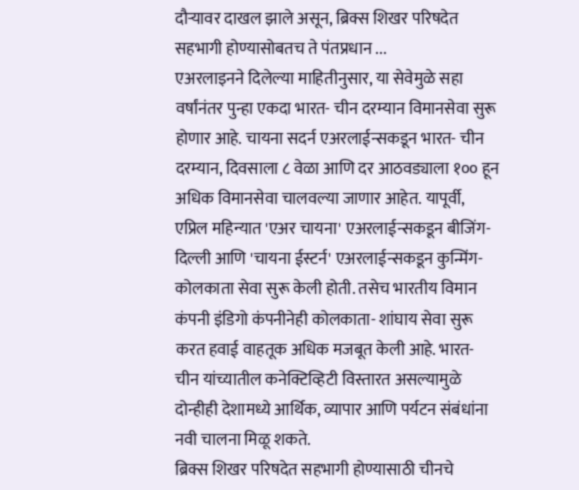दौऱ्यावर दाखल झाले असून, ब्रिक्स शिखर परिषदेत सहभागी होण्यासोबतच ते पंतप्रधान ...
एअरलाइनने दिलेल्या माहितीनुसार, या सेवेमुळे सहा वर्षांनंतर पुन्हा एकदा भारत- चीन दरम्यान विमानसेवा सुरू होणार आहे. चायना सदर्न एअरलाईन्सकडून भारत- चीन दरम्यान, दिवसाला ८ वेळा आणि दर आठवड्याला १०० हून अधिक विमानसेवा चालवल्या जाणार आहेत. यापूर्वी, एप्रिल महिन्यात 'एअर चायना' एअरलाईन्सकडून बीजिंग- दिल्ली आणि 'चायना ईस्टर्न' एअरलाईन्सकडून कुन्मिंग- कोलकाता सेवा सुरू केली होती. तसेच भारतीय विमान कंपनी इंडिगो कंपनीनेही कोलकाता- शांघाय सेवा सुरू करत हवाई वाहतूक अधिक मजबूत केली आहे. भारत- चीन यांच्यातील कनेक्टिव्हिटी विस्तारत असल्यामुळे दोन्हीही देशामध्ये आर्थिक, व्यापार आणि पर्यटन संबंधांना नवी चालना मिळू शकते.
ब्रिक्स शिखर परिषदेत सहभागी होण्यासाठी चीनचे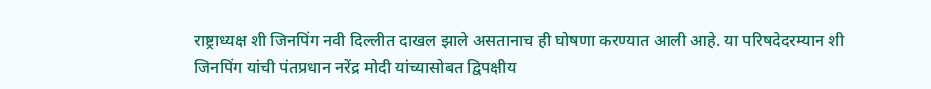राष्ट्राध्यक्ष शी जिनपिंग नवी दिल्लीत दाखल झाले असतानाच ही घोषणा करण्यात आली आहे. या परिषदेदरम्यान शी जिनपिंग यांची पंतप्रधान नरेंद्र मोदी यांच्यासोबत द्विपक्षीय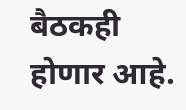बैठकही होणार आहे.